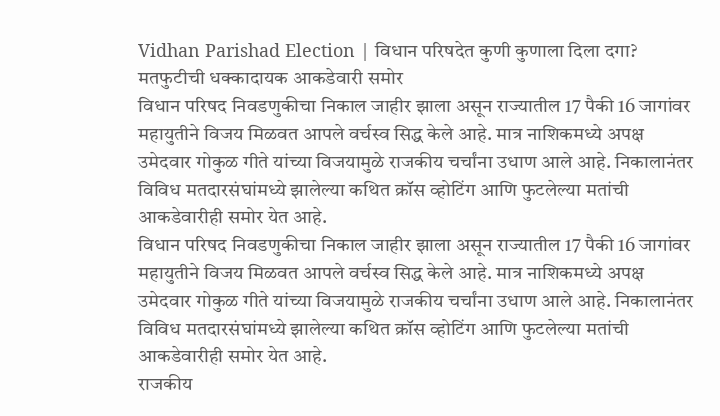Vidhan Parishad Election | विधान परिषदेत कुणी कुणाला दिला दगा? मतफुटीची धक्कादायक आकडेवारी समोर
विधान परिषद निवडणुकीचा निकाल जाहीर झाला असून राज्यातील 17 पैकी 16 जागांवर महायुतीने विजय मिळवत आपले वर्चस्व सिद्ध केले आहे. मात्र नाशिकमध्ये अपक्ष उमेदवार गोकुळ गीते यांच्या विजयामुळे राजकीय चर्चांना उधाण आले आहे. निकालानंतर विविध मतदारसंघांमध्ये झालेल्या कथित क्रॉस व्होटिंग आणि फुटलेल्या मतांची आकडेवारीही समोर येत आहे.
विधान परिषद निवडणुकीचा निकाल जाहीर झाला असून राज्यातील 17 पैकी 16 जागांवर महायुतीने विजय मिळवत आपले वर्चस्व सिद्ध केले आहे. मात्र नाशिकमध्ये अपक्ष उमेदवार गोकुळ गीते यांच्या विजयामुळे राजकीय चर्चांना उधाण आले आहे. निकालानंतर विविध मतदारसंघांमध्ये झालेल्या कथित क्रॉस व्होटिंग आणि फुटलेल्या मतांची आकडेवारीही समोर येत आहे.
राजकीय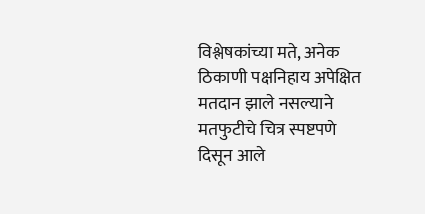विश्लेषकांच्या मते, अनेक ठिकाणी पक्षनिहाय अपेक्षित मतदान झाले नसल्याने मतफुटीचे चित्र स्पष्टपणे दिसून आले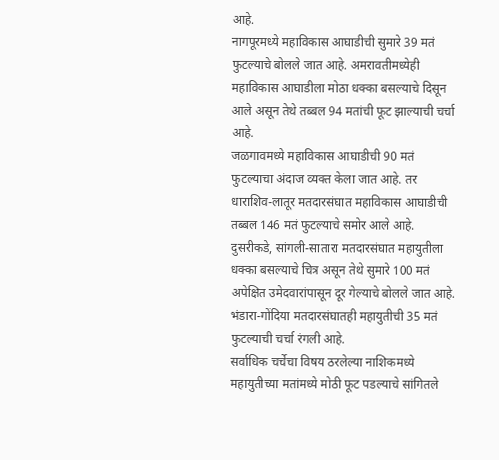आहे.
नागपूरमध्ये महाविकास आघाडीची सुमारे 39 मतं फुटल्याचे बोलले जात आहे. अमरावतीमध्येही महाविकास आघाडीला मोठा धक्का बसल्याचे दिसून आले असून तेथे तब्बल 94 मतांची फूट झाल्याची चर्चा आहे.
जळगावमध्ये महाविकास आघाडीची 90 मतं फुटल्याचा अंदाज व्यक्त केला जात आहे. तर धाराशिव-लातूर मतदारसंघात महाविकास आघाडीची तब्बल 146 मतं फुटल्याचे समोर आले आहे.
दुसरीकडे, सांगली-सातारा मतदारसंघात महायुतीला धक्का बसल्याचे चित्र असून तेथे सुमारे 100 मतं अपेक्षित उमेदवारांपासून दूर गेल्याचे बोलले जात आहे. भंडारा-गोंदिया मतदारसंघातही महायुतीची 35 मतं फुटल्याची चर्चा रंगली आहे.
सर्वाधिक चर्चेचा विषय ठरलेल्या नाशिकमध्ये महायुतीच्या मतांमध्ये मोठी फूट पडल्याचे सांगितले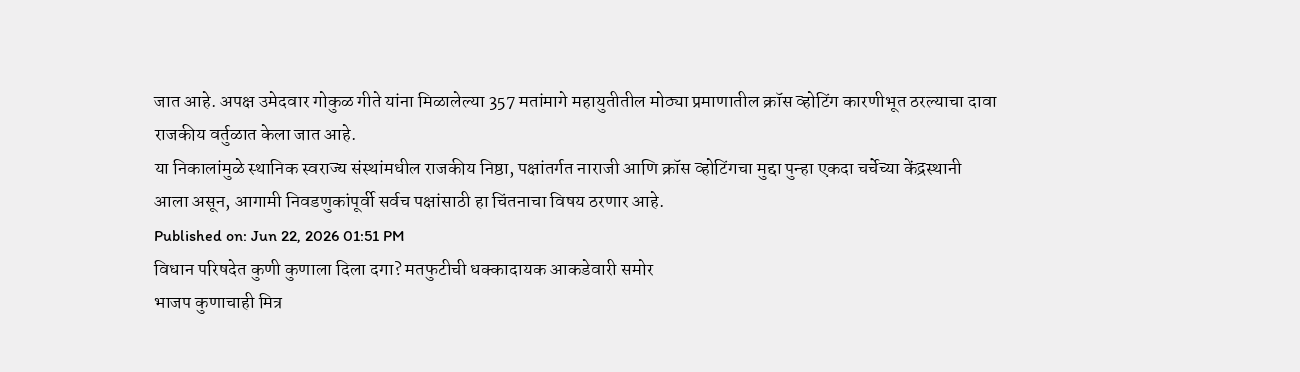जात आहे. अपक्ष उमेदवार गोकुळ गीते यांना मिळालेल्या 357 मतांमागे महायुतीतील मोठ्या प्रमाणातील क्रॉस व्होटिंग कारणीभूत ठरल्याचा दावा राजकीय वर्तुळात केला जात आहे.
या निकालांमुळे स्थानिक स्वराज्य संस्थांमधील राजकीय निष्ठा, पक्षांतर्गत नाराजी आणि क्रॉस व्होटिंगचा मुद्दा पुन्हा एकदा चर्चेच्या केंद्रस्थानी आला असून, आगामी निवडणुकांपूर्वी सर्वच पक्षांसाठी हा चिंतनाचा विषय ठरणार आहे.
Published on: Jun 22, 2026 01:51 PM
विधान परिषदेत कुणी कुणाला दिला दगा? मतफुटीची धक्कादायक आकडेवारी समोर
भाजप कुणाचाही मित्र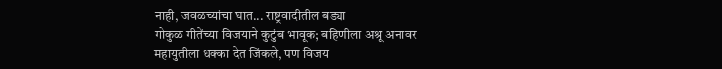नाही, जवळच्यांचा घात... राष्ट्रवादीतील बड्या
गोकुळ गीतेंच्या विजयाने कुटुंब भावूक; बहिणीला अश्रू अनावर
महायुतीला धक्का देत जिंकले, पण विजय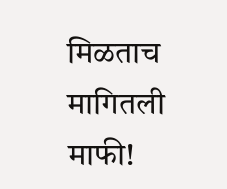मिळताच मागितली माफी!